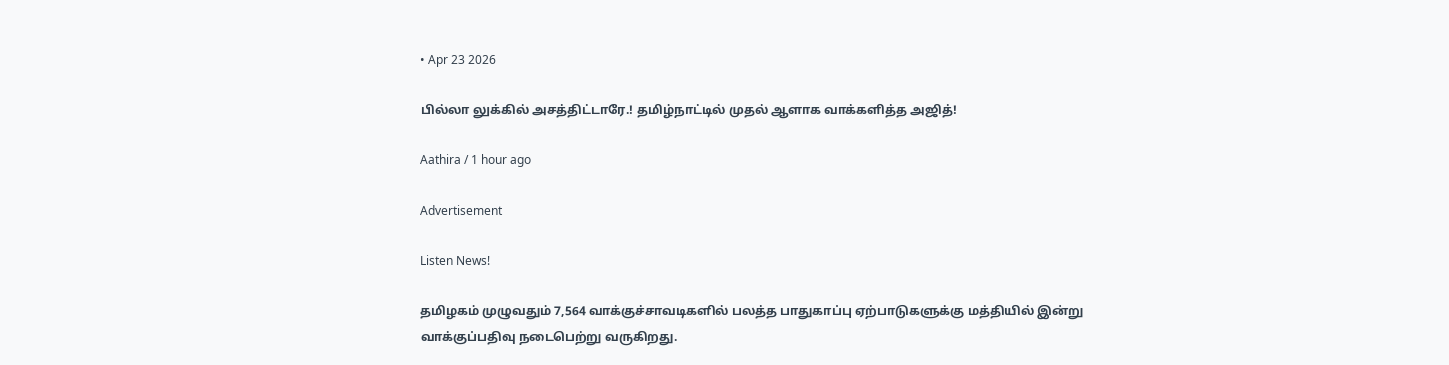• Apr 23 2026

பில்லா லுக்கில் அசத்திட்டாரே.! தமிழ்நாட்டில் முதல் ஆளாக வாக்களித்த அஜித்!

Aathira / 1 hour ago

Advertisement

Listen News!

தமிழகம் முழுவதும் 7,564 வாக்குச்சாவடிகளில் பலத்த பாதுகாப்பு ஏற்பாடுகளுக்கு மத்தியில் இன்று வாக்குப்பதிவு நடைபெற்று வருகிறது.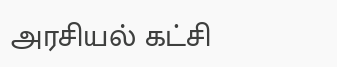அரசியல் கட்சி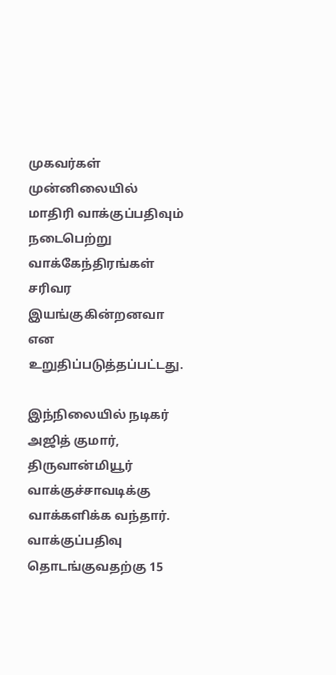முகவர்கள் முன்னிலையில் மாதிரி வாக்குப்பதிவும் நடைபெற்று வாக்கேந்திரங்கள் சரிவர இயங்குகின்றனவா என உறுதிப்படுத்தப்பட்டது.

இந்நிலையில் நடிகர் அஜித் குமார், திருவான்மியூர் வாக்குச்சாவடிக்கு வாக்களிக்க வந்தார். வாக்குப்பதிவு தொடங்குவதற்கு 15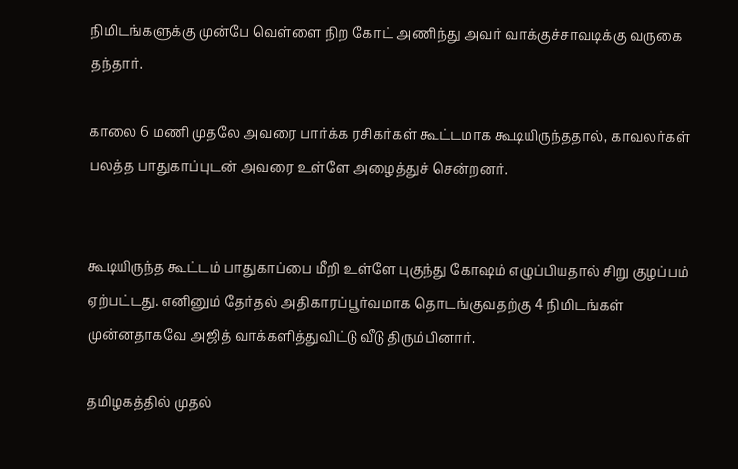நிமிடங்களுக்கு முன்பே வெள்ளை நிற கோட் அணிந்து அவர் வாக்குச்சாவடிக்கு வருகை தந்தார்.

காலை 6 மணி முதலே அவரை பார்க்க ரசிகர்கள் கூட்டமாக கூடியிருந்ததால், காவலர்கள் பலத்த பாதுகாப்புடன் அவரை உள்ளே அழைத்துச் சென்றனர்.


கூடியிருந்த கூட்டம் பாதுகாப்பை மீறி உள்ளே புகுந்து கோஷம் எழுப்பியதால் சிறு குழப்பம் ஏற்பட்டது. எனினும் தேர்தல் அதிகாரப்பூர்வமாக தொடங்குவதற்கு 4 நிமிடங்கள் முன்னதாகவே அஜித் வாக்களித்துவிட்டு வீடு திரும்பினார்.

தமிழகத்தில் முதல்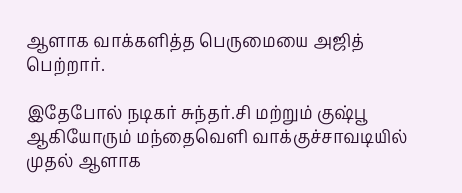ஆளாக வாக்களித்த பெருமையை அஜித் பெற்றார்.

இதேபோல் நடிகர் சுந்தர்.சி மற்றும் குஷ்பூ ஆகியோரும் மந்தைவெளி வாக்குச்சாவடியில் முதல் ஆளாக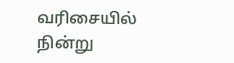வரிசையில் நின்று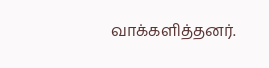வாக்களித்தனர்.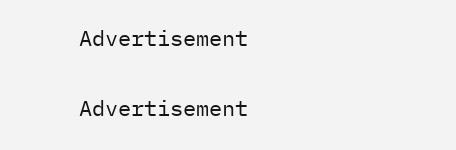Advertisement

Advertisement